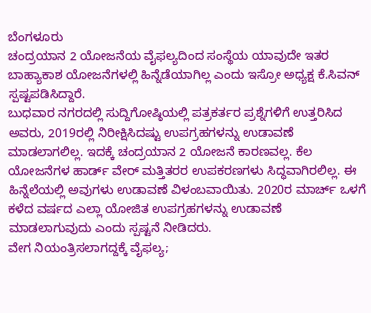ಬೆಂಗಳೂರು
ಚಂದ್ರಯಾನ 2 ಯೋಜನೆಯ ವೈಫಲ್ಯದಿಂದ ಸಂಸ್ಥೆಯ ಯಾವುದೇ ಇತರ ಬಾಹ್ಯಾಕಾಶ ಯೋಜನೆಗಳಲ್ಲಿ ಹಿನ್ನೆಡೆಯಾಗಿಲ್ಲ ಎಂದು ಇಸ್ರೋ ಅಧ್ಯಕ್ಷ ಕೆ.ಸಿವನ್ ಸ್ಪಷ್ಟಪಡಿಸಿದ್ದಾರೆ.
ಬುಧವಾರ ನಗರದಲ್ಲಿ ಸುದ್ದಿಗೋಷ್ಠಿಯಲ್ಲಿ ಪತ್ರಕರ್ತರ ಪ್ರಶ್ನೆಗಳಿಗೆ ಉತ್ತರಿಸಿದ ಅವರು, 2019ರಲ್ಲಿ ನಿರೀಕ್ಷಿಸಿದಷ್ಟು ಉಪಗ್ರಹಗಳನ್ನು ಉಡಾವಣೆ ಮಾಡಲಾಗಲಿಲ್ಲ. ಇದಕ್ಕೆ ಚಂದ್ರಯಾನ 2 ಯೋಜನೆ ಕಾರಣವಲ್ಲ. ಕೆಲ ಯೋಜನೆಗಳ ಹಾರ್ಡ್ ವೇರ್ ಮತ್ತಿತರರ ಉಪಕರಣಗಳು ಸಿದ್ಧವಾಗಿರಲಿಲ್ಲ. ಈ ಹಿನ್ನೆಲೆಯಲ್ಲಿ ಅವುಗಳು ಉಡಾವಣೆ ವಿಳಂಬವಾಯಿತು. 2020ರ ಮಾರ್ಚ್ ಒಳಗೆ ಕಳೆದ ವರ್ಷದ ಎಲ್ಲಾ ಯೋಜಿತ ಉಪಗ್ರಹಗಳನ್ನು ಉಡಾವಣೆ ಮಾಡಲಾಗುವುದು ಎಂದು ಸ್ಪಷ್ಟನೆ ನೀಡಿದರು.
ವೇಗ ನಿಯಂತ್ರಿಸಲಾಗದ್ದಕ್ಕೆ ವೈಫಲ್ಯ;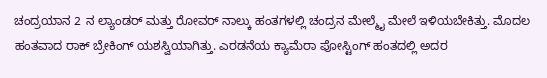ಚಂದ್ರಯಾನ 2 ನ ಲ್ಯಾಂಡರ್ ಮತ್ತು ರೋವರ್ ನಾಲ್ಕು ಹಂತಗಳಲ್ಲಿ ಚಂದ್ರನ ಮೇಲ್ಮೈ ಮೇಲೆ ಇಳಿಯಬೇಕಿತ್ತು. ಮೊದಲ ಹಂತವಾದ ರಾಕ್ ಬ್ರೇಕಿಂಗ್ ಯಶಸ್ವಿಯಾಗಿತ್ತು. ಎರಡನೆಯ ಕ್ಯಾಮೆರಾ ಪೋಸ್ಟಿಂಗ್ ಹಂತದಲ್ಲಿ ಅದರ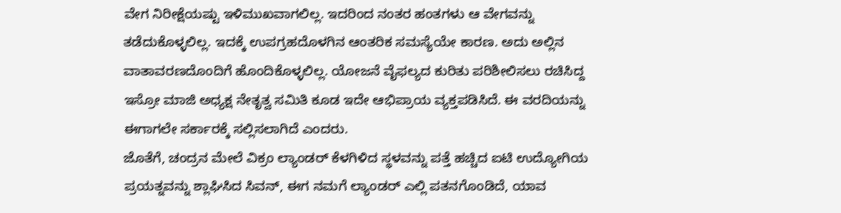ವೇಗ ನಿರೀಕ್ಷೆಯಷ್ಟು ಇಳಿಮುಖವಾಗಲಿಲ್ಲ. ಇದರಿಂದ ನಂತರ ಹಂತಗಳು ಆ ವೇಗವನ್ನು ತಡೆದುಕೊಳ್ಳಲಿಲ್ಲ. ಇದಕ್ಕೆ ಉಪಗ್ರಹದೊಳಗಿನ ಆಂತರಿಕ ಸಮಸ್ಯೆಯೇ ಕಾರಣ. ಅದು ಅಲ್ಲಿನ ವಾತಾವರಣದೊಂದಿಗೆ ಹೊಂದಿಕೊಳ್ಳಲಿಲ್ಲ. ಯೋಜನೆ ವೈಫಲ್ಯದ ಕುರಿತು ಪರಿಶೀಲಿಸಲು ರಚಿಸಿದ್ದ ಇಸ್ರೋ ಮಾಜಿ ಅಧ್ಯಕ್ಷ ನೇತೃತ್ವ ಸಮಿತಿ ಕೂಡ ಇದೇ ಆಭಿಪ್ರಾಯ ವ್ಯಕ್ತಪಡಿಸಿದೆ. ಈ ವರದಿಯನ್ನು ಈಗಾಗಲೇ ಸರ್ಕಾರಕ್ಕೆ ಸಲ್ಲಿಸಲಾಗಿದೆ ಎಂದರು.
ಜೊತೆಗೆ, ಚಂದ್ರನ ಮೇಲೆ ವಿಕ್ರಂ ಲ್ಯಾಂಡರ್ ಕೆಳಗಿಳಿದ ಸ್ಥಳವನ್ನು ಪತ್ತೆ ಹಚ್ಚಿದ ಐಟಿ ಉದ್ಯೋಗಿಯ ಪ್ರಯತ್ನವನ್ನು ಶ್ಲಾಘಿಸಿದ ಸಿವನ್, ಈಗ ನಮಗೆ ಲ್ಯಾಂಡರ್ ಎಲ್ಲಿ ಪತನಗೊಂಡಿದೆ, ಯಾವ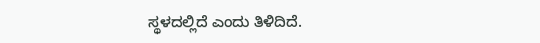ಸ್ಥಳದಲ್ಲಿದೆ ಎಂದು ತಿಳಿದಿದೆ.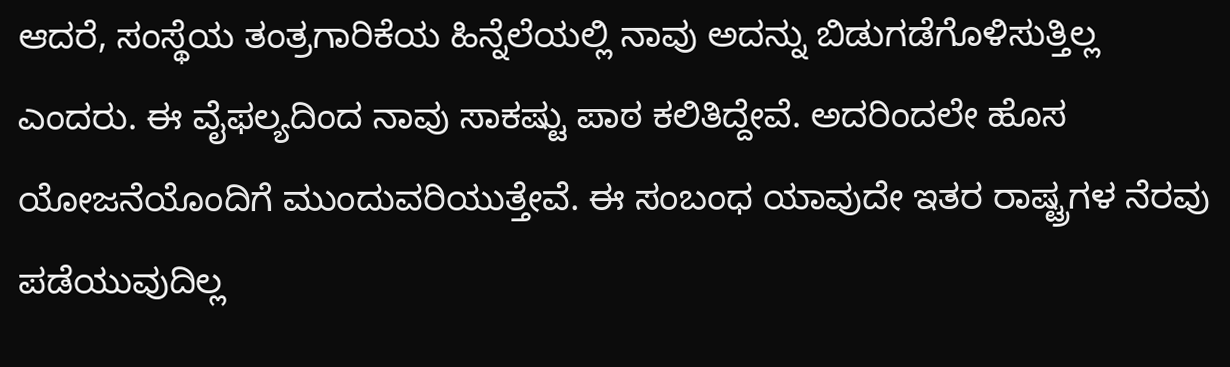ಆದರೆ, ಸಂಸ್ಥೆಯ ತಂತ್ರಗಾರಿಕೆಯ ಹಿನ್ನೆಲೆಯಲ್ಲಿ ನಾವು ಅದನ್ನು ಬಿಡುಗಡೆಗೊಳಿಸುತ್ತಿಲ್ಲ ಎಂದರು. ಈ ವೈಫಲ್ಯದಿಂದ ನಾವು ಸಾಕಷ್ಟು ಪಾಠ ಕಲಿತಿದ್ದೇವೆ. ಅದರಿಂದಲೇ ಹೊಸ ಯೋಜನೆಯೊಂದಿಗೆ ಮುಂದುವರಿಯುತ್ತೇವೆ. ಈ ಸಂಬಂಧ ಯಾವುದೇ ಇತರ ರಾಷ್ಟ್ರಗಳ ನೆರವು ಪಡೆಯುವುದಿಲ್ಲ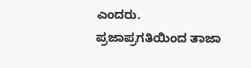ಎಂದರು.
ಪ್ರಜಾಪ್ರಗತಿಯಿಂದ ತಾಜಾ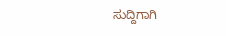ಸುದ್ದಿಗಾಗಿ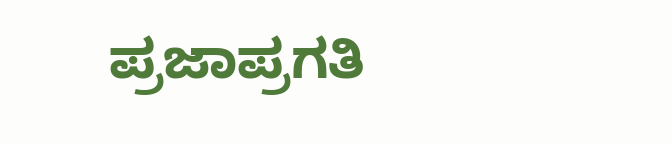ಪ್ರಜಾಪ್ರಗತಿ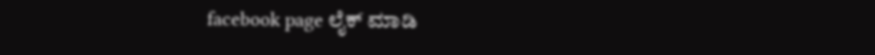facebook page ಲೈಕ್ ಮಾಡಿ